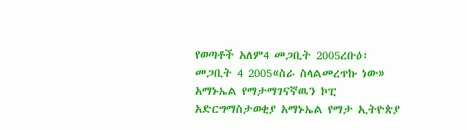የወጣቶች አለም4 መጋቢት 2005ረቡዕ፣ መጋቢት 4 2005«ስራ ስላልመረጥኩ ነው» አማኑኤል የማታማገናኛዉን ኮፒ አድርግማስታወቂያ አማኑኤል የማታ ኢትዮጵያ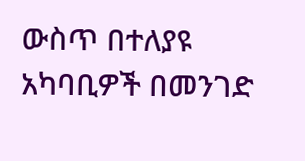ውስጥ በተለያዩ አካባቢዎች በመንገድ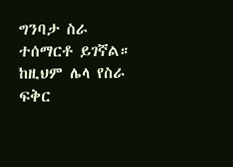ግንባታ ስራ ተሰማርቶ ይገኛል። ከዚህም ሌላ የስራ ፍቅር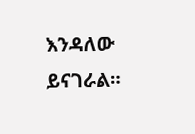እንዳለው ይናገራል።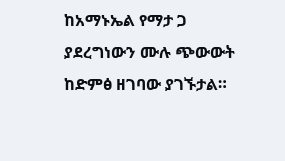ከአማኑኤል የማታ ጋ ያደረግነውን ሙሉ ጭውውት ከድምፅ ዘገባው ያገኙታል።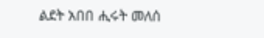ልደት አበበ ሒሩት መለሰ